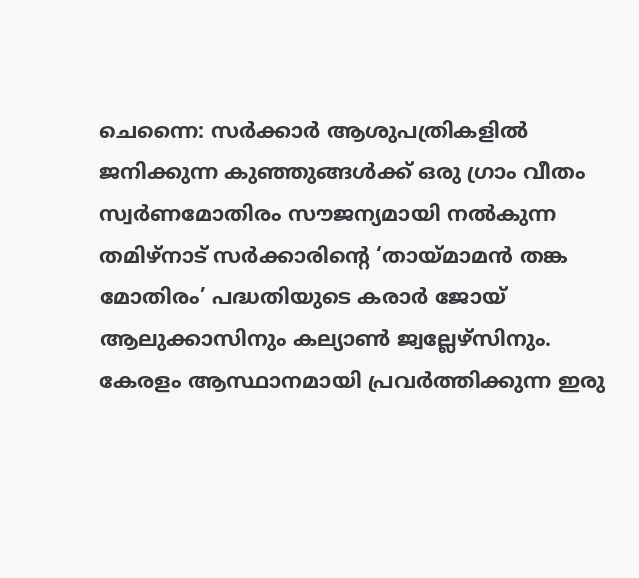ചെന്നൈ: സർക്കാർ ആശുപത്രികളിൽ ജനിക്കുന്ന കുഞ്ഞുങ്ങൾക്ക് ഒരു ഗ്രാം വീതം സ്വർണമോതിരം സൗജന്യമായി നൽകുന്ന തമിഴ്നാട് സർക്കാരിന്റെ ‘തായ്മാമൻ തങ്ക മോതിരം’ പദ്ധതിയുടെ കരാർ ജോയ് ആലുക്കാസിനും കല്യാൺ ജ്വല്ലേഴ്സിനും. കേരളം ആസ്ഥാനമായി പ്രവർത്തിക്കുന്ന ഇരു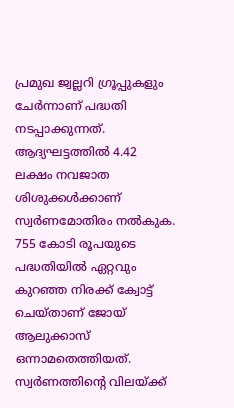പ്രമുഖ ജ്വല്ലറി ഗ്രൂപ്പുകളും ചേർന്നാണ് പദ്ധതി നടപ്പാക്കുന്നത്. ആദ്യഘട്ടത്തിൽ 4.42 ലക്ഷം നവജാത ശിശുക്കൾക്കാണ് സ്വർണമോതിരം നൽകുക.
755 കോടി രൂപയുടെ പദ്ധതിയിൽ ഏറ്റവും കുറഞ്ഞ നിരക്ക് ക്വോട്ട് ചെയ്താണ് ജോയ് ആലുക്കാസ് ഒന്നാമതെത്തിയത്. സ്വർണത്തിന്റെ വിലയ്ക്ക്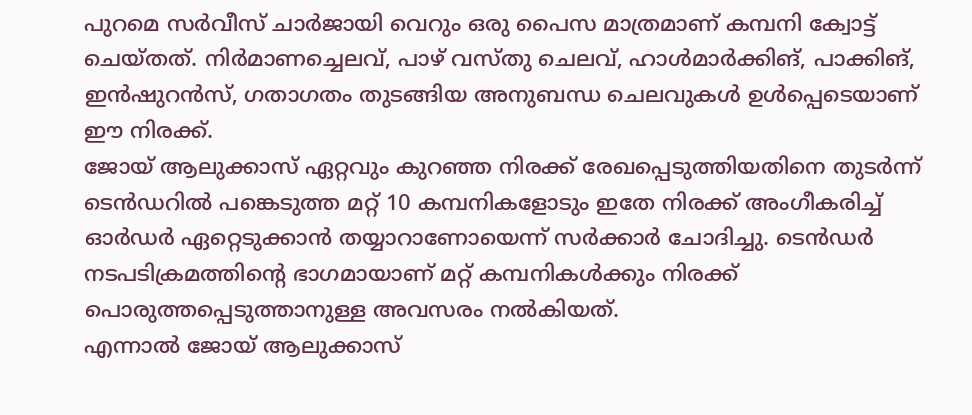പുറമെ സർവീസ് ചാർജായി വെറും ഒരു പൈസ മാത്രമാണ് കമ്പനി ക്വോട്ട് ചെയ്തത്. നിർമാണച്ചെലവ്, പാഴ് വസ്തു ചെലവ്, ഹാൾമാർക്കിങ്, പാക്കിങ്, ഇൻഷുറൻസ്, ഗതാഗതം തുടങ്ങിയ അനുബന്ധ ചെലവുകൾ ഉൾപ്പെടെയാണ് ഈ നിരക്ക്.
ജോയ് ആലുക്കാസ് ഏറ്റവും കുറഞ്ഞ നിരക്ക് രേഖപ്പെടുത്തിയതിനെ തുടർന്ന് ടെൻഡറിൽ പങ്കെടുത്ത മറ്റ് 10 കമ്പനികളോടും ഇതേ നിരക്ക് അംഗീകരിച്ച് ഓർഡർ ഏറ്റെടുക്കാൻ തയ്യാറാണോയെന്ന് സർക്കാർ ചോദിച്ചു. ടെൻഡർ നടപടിക്രമത്തിന്റെ ഭാഗമായാണ് മറ്റ് കമ്പനികൾക്കും നിരക്ക് പൊരുത്തപ്പെടുത്താനുള്ള അവസരം നൽകിയത്.
എന്നാൽ ജോയ് ആലുക്കാസ്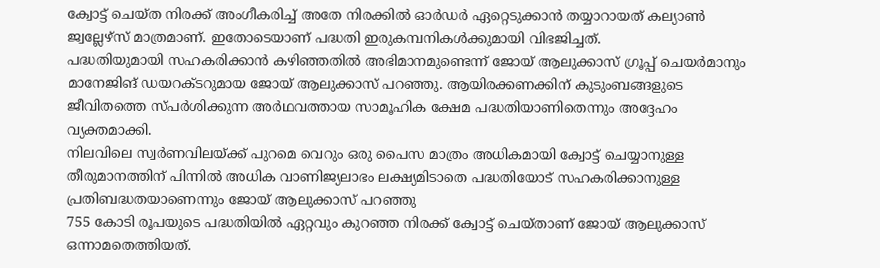ക്വോട്ട് ചെയ്ത നിരക്ക് അംഗീകരിച്ച് അതേ നിരക്കിൽ ഓർഡർ ഏറ്റെടുക്കാൻ തയ്യാറായത് കല്യാൺ ജ്വല്ലേഴ്സ് മാത്രമാണ്. ഇതോടെയാണ് പദ്ധതി ഇരുകമ്പനികൾക്കുമായി വിഭജിച്ചത്.
പദ്ധതിയുമായി സഹകരിക്കാൻ കഴിഞ്ഞതിൽ അഭിമാനമുണ്ടെന്ന് ജോയ് ആലുക്കാസ് ഗ്രൂപ്പ് ചെയർമാനും മാനേജിങ് ഡയറക്ടറുമായ ജോയ് ആലുക്കാസ് പറഞ്ഞു. ആയിരക്കണക്കിന് കുടുംബങ്ങളുടെ ജീവിതത്തെ സ്പർശിക്കുന്ന അർഥവത്തായ സാമൂഹിക ക്ഷേമ പദ്ധതിയാണിതെന്നും അദ്ദേഹം വ്യക്തമാക്കി.
നിലവിലെ സ്വർണവിലയ്ക്ക് പുറമെ വെറും ഒരു പൈസ മാത്രം അധികമായി ക്വോട്ട് ചെയ്യാനുള്ള തീരുമാനത്തിന് പിന്നിൽ അധിക വാണിജ്യലാഭം ലക്ഷ്യമിടാതെ പദ്ധതിയോട് സഹകരിക്കാനുള്ള പ്രതിബദ്ധതയാണെന്നും ജോയ് ആലുക്കാസ് പറഞ്ഞു
755 കോടി രൂപയുടെ പദ്ധതിയിൽ ഏറ്റവും കുറഞ്ഞ നിരക്ക് ക്വോട്ട് ചെയ്താണ് ജോയ് ആലുക്കാസ് ഒന്നാമതെത്തിയത്.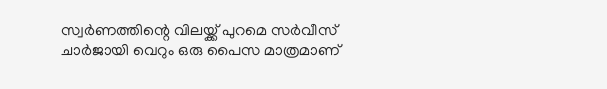സ്വർണത്തിന്റെ വിലയ്ക്ക് പുറമെ സർവീസ് ചാർജായി വെറും ഒരു പൈസ മാത്രമാണ്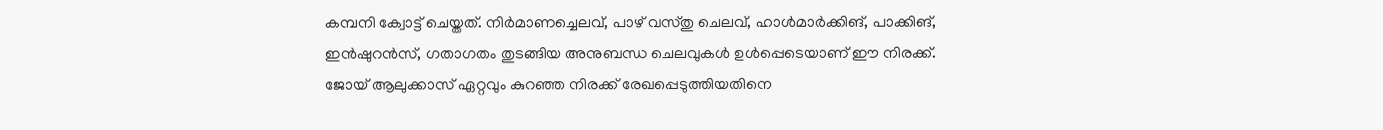കമ്പനി ക്വോട്ട് ചെയ്തത്. നിർമാണച്ചെലവ്, പാഴ് വസ്തു ചെലവ്, ഹാൾമാർക്കിങ്, പാക്കിങ്, ഇൻഷുറൻസ്, ഗതാഗതം തുടങ്ങിയ അനുബന്ധ ചെലവുകൾ ഉൾപ്പെടെയാണ് ഈ നിരക്ക്.
ജോയ് ആലുക്കാസ് ഏറ്റവും കുറഞ്ഞ നിരക്ക് രേഖപ്പെടുത്തിയതിനെ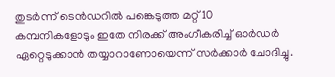തുടർന്ന് ടെൻഡറിൽ പങ്കെടുത്ത മറ്റ് 10 കമ്പനികളോടും ഇതേ നിരക്ക് അംഗീകരിച്ച് ഓർഡർ ഏറ്റെടുക്കാൻ തയ്യാറാണോയെന്ന് സർക്കാർ ചോദിച്ചു.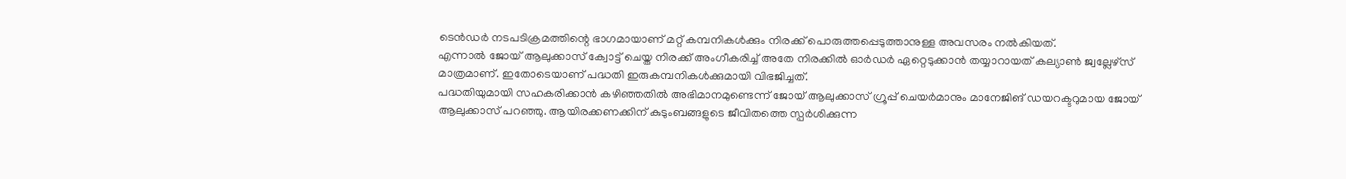ടെൻഡർ നടപടിക്രമത്തിന്റെ ഭാഗമായാണ് മറ്റ് കമ്പനികൾക്കും നിരക്ക് പൊരുത്തപ്പെടുത്താനുള്ള അവസരം നൽകിയത്.
എന്നാൽ ജോയ് ആലുക്കാസ് ക്വോട്ട് ചെയ്ത നിരക്ക് അംഗീകരിച്ച് അതേ നിരക്കിൽ ഓർഡർ ഏറ്റെടുക്കാൻ തയ്യാറായത് കല്യാൺ ജ്വല്ലേഴ്സ് മാത്രമാണ്. ഇതോടെയാണ് പദ്ധതി ഇരുകമ്പനികൾക്കുമായി വിഭജിച്ചത്.
പദ്ധതിയുമായി സഹകരിക്കാൻ കഴിഞ്ഞതിൽ അഭിമാനമുണ്ടെന്ന് ജോയ് ആലുക്കാസ് ഗ്രൂപ്പ് ചെയർമാനും മാനേജിങ് ഡയറക്ടറുമായ ജോയ് ആലുക്കാസ് പറഞ്ഞു. ആയിരക്കണക്കിന് കുടുംബങ്ങളുടെ ജീവിതത്തെ സ്പർശിക്കുന്ന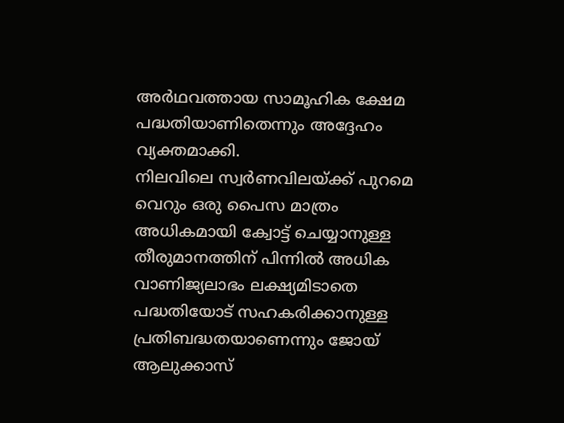അർഥവത്തായ സാമൂഹിക ക്ഷേമ പദ്ധതിയാണിതെന്നും അദ്ദേഹം വ്യക്തമാക്കി.
നിലവിലെ സ്വർണവിലയ്ക്ക് പുറമെ വെറും ഒരു പൈസ മാത്രം അധികമായി ക്വോട്ട് ചെയ്യാനുള്ള തീരുമാനത്തിന് പിന്നിൽ അധിക വാണിജ്യലാഭം ലക്ഷ്യമിടാതെ പദ്ധതിയോട് സഹകരിക്കാനുള്ള പ്രതിബദ്ധതയാണെന്നും ജോയ് ആലുക്കാസ്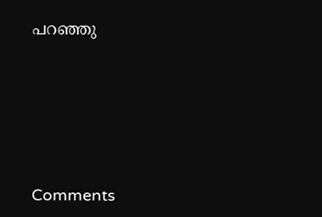പറഞ്ഞു







Comments